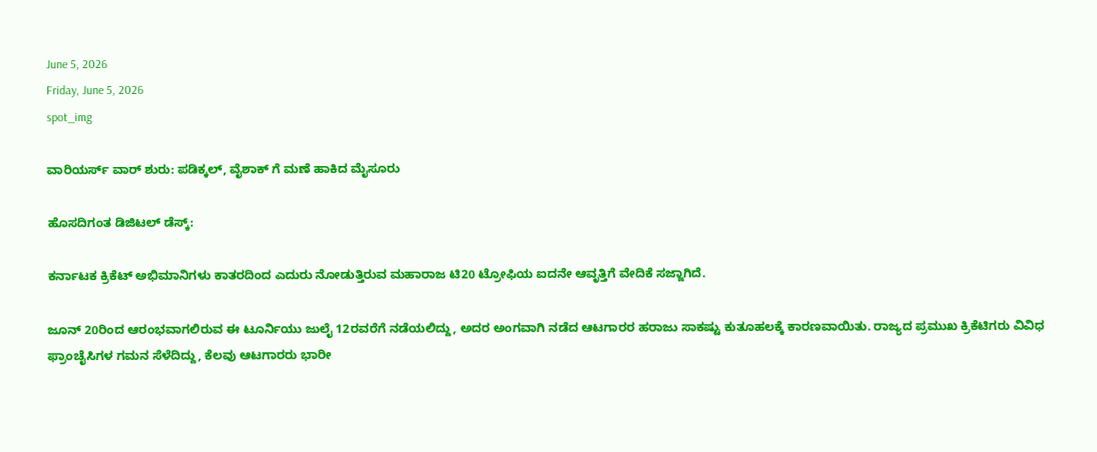June 5, 2026
Friday, June 5, 2026
spot_img

ವಾರಿಯರ್ಸ್‌ ವಾರ್ ಶುರು: ಪಡಿಕ್ಕಲ್‌, ವೈಶಾಕ್‌ ಗೆ ಮಣೆ ಹಾಕಿದ ಮೈಸೂರು

ಹೊಸದಿಗಂತ ಡಿಜಿಟಲ್ ಡೆಸ್ಕ್:

ಕರ್ನಾಟಕ ಕ್ರಿಕೆಟ್ ಅಭಿಮಾನಿಗಳು ಕಾತರದಿಂದ ಎದುರು ನೋಡುತ್ತಿರುವ ಮಹಾರಾಜ ಟಿ20 ಟ್ರೋಫಿಯ ಐದನೇ ಆವೃತ್ತಿಗೆ ವೇದಿಕೆ ಸಜ್ಜಾಗಿದೆ.

ಜೂನ್ 20ರಿಂದ ಆರಂಭವಾಗಲಿರುವ ಈ ಟೂರ್ನಿಯು ಜುಲೈ 12ರವರೆಗೆ ನಡೆಯಲಿದ್ದು, ಅದರ ಅಂಗವಾಗಿ ನಡೆದ ಆಟಗಾರರ ಹರಾಜು ಸಾಕಷ್ಟು ಕುತೂಹಲಕ್ಕೆ ಕಾರಣವಾಯಿತು. ರಾಜ್ಯದ ಪ್ರಮುಖ ಕ್ರಿಕೆಟಿಗರು ವಿವಿಧ ಫ್ರಾಂಚೈಸಿಗಳ ಗಮನ ಸೆಳೆದಿದ್ದು, ಕೆಲವು ಆಟಗಾರರು ಭಾರೀ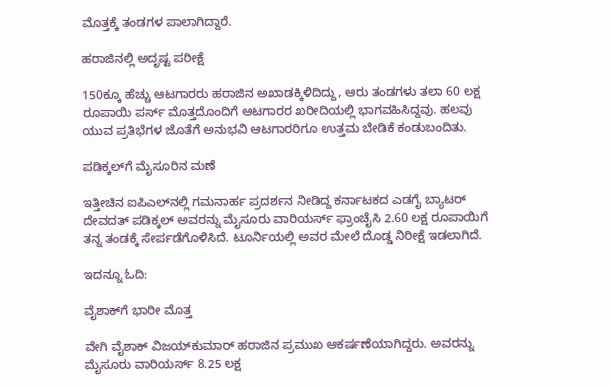ಮೊತ್ತಕ್ಕೆ ತಂಡಗಳ ಪಾಲಾಗಿದ್ದಾರೆ.

ಹರಾಜಿನಲ್ಲಿ ಅದೃಷ್ಟ ಪರೀಕ್ಷೆ

150ಕ್ಕೂ ಹೆಚ್ಚು ಆಟಗಾರರು ಹರಾಜಿನ ಅಖಾಡಕ್ಕಿಳಿದಿದ್ದು, ಆರು ತಂಡಗಳು ತಲಾ 60 ಲಕ್ಷ ರೂಪಾಯಿ ಪರ್ಸ್ ಮೊತ್ತದೊಂದಿಗೆ ಆಟಗಾರರ ಖರೀದಿಯಲ್ಲಿ ಭಾಗವಹಿಸಿದ್ದವು. ಹಲವು ಯುವ ಪ್ರತಿಭೆಗಳ ಜೊತೆಗೆ ಅನುಭವಿ ಆಟಗಾರರಿಗೂ ಉತ್ತಮ ಬೇಡಿಕೆ ಕಂಡುಬಂದಿತು.

ಪಡಿಕ್ಕಲ್‌ಗೆ ಮೈಸೂರಿನ ಮಣೆ

ಇತ್ತೀಚಿನ ಐಪಿಎಲ್‌ನಲ್ಲಿ ಗಮನಾರ್ಹ ಪ್ರದರ್ಶನ ನೀಡಿದ್ದ ಕರ್ನಾಟಕದ ಎಡಗೈ ಬ್ಯಾಟರ್ ದೇವದತ್ ಪಡಿಕ್ಕಲ್ ಅವರನ್ನು ಮೈಸೂರು ವಾರಿಯರ್ಸ್ ಫ್ರಾಂಚೈಸಿ 2.60 ಲಕ್ಷ ರೂಪಾಯಿಗೆ ತನ್ನ ತಂಡಕ್ಕೆ ಸೇರ್ಪಡೆಗೊಳಿಸಿದೆ. ಟೂರ್ನಿಯಲ್ಲಿ ಅವರ ಮೇಲೆ ದೊಡ್ಡ ನಿರೀಕ್ಷೆ ಇಡಲಾಗಿದೆ.

ಇದನ್ನೂ ಓದಿ:

ವೈಶಾಕ್‌ಗೆ ಭಾರೀ ಮೊತ್ತ

ವೇಗಿ ವೈಶಾಕ್ ವಿಜಯ್‌ಕುಮಾರ್ ಹರಾಜಿನ ಪ್ರಮುಖ ಆಕರ್ಷಣೆಯಾಗಿದ್ದರು. ಅವರನ್ನು ಮೈಸೂರು ವಾರಿಯರ್ಸ್ 8.25 ಲಕ್ಷ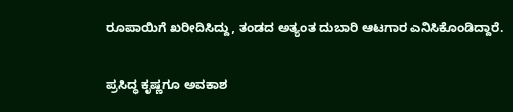ರೂಪಾಯಿಗೆ ಖರೀದಿಸಿದ್ದು, ತಂಡದ ಅತ್ಯಂತ ದುಬಾರಿ ಆಟಗಾರ ಎನಿಸಿಕೊಂಡಿದ್ದಾರೆ.

ಪ್ರಸಿದ್ಧ ಕೃಷ್ಣಗೂ ಅವಕಾಶ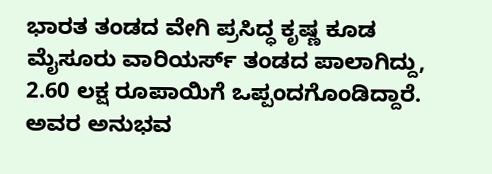ಭಾರತ ತಂಡದ ವೇಗಿ ಪ್ರಸಿದ್ಧ ಕೃಷ್ಣ ಕೂಡ ಮೈಸೂರು ವಾರಿಯರ್ಸ್ ತಂಡದ ಪಾಲಾಗಿದ್ದು, 2.60 ಲಕ್ಷ ರೂಪಾಯಿಗೆ ಒಪ್ಪಂದಗೊಂಡಿದ್ದಾರೆ. ಅವರ ಅನುಭವ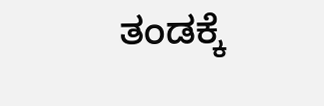ತಂಡಕ್ಕೆ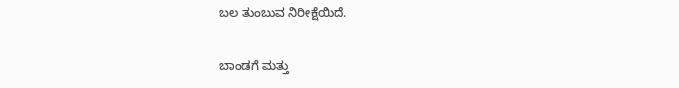ಬಲ ತುಂಬುವ ನಿರೀಕ್ಷೆಯಿದೆ.

ಬಾಂಡಗೆ ಮತ್ತು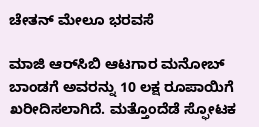ಚೇತನ್ ಮೇಲೂ ಭರವಸೆ

ಮಾಜಿ ಆರ್‌ಸಿಬಿ ಆಟಗಾರ ಮನೋಬ್ ಬಾಂಡಗೆ ಅವರನ್ನು 10 ಲಕ್ಷ ರೂಪಾಯಿಗೆ ಖರೀದಿಸಲಾಗಿದೆ. ಮತ್ತೊಂದೆಡೆ ಸ್ಫೋಟಕ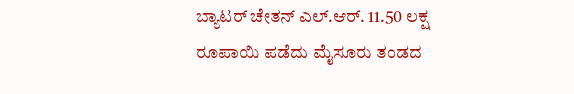ಬ್ಯಾಟರ್ ಚೇತನ್ ಎಲ್.ಆರ್. 11.50 ಲಕ್ಷ ರೂಪಾಯಿ ಪಡೆದು ಮೈಸೂರು ತಂಡದ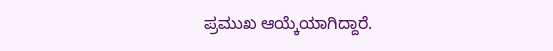ಪ್ರಮುಖ ಆಯ್ಕೆಯಾಗಿದ್ದಾರೆ.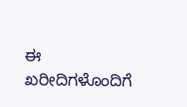ಈ ಖರೀದಿಗಳೊಂದಿಗೆ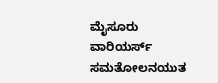ಮೈಸೂರು ವಾರಿಯರ್ಸ್ ಸಮತೋಲನಯುತ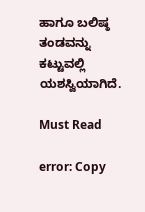ಹಾಗೂ ಬಲಿಷ್ಠ ತಂಡವನ್ನು ಕಟ್ಟುವಲ್ಲಿ ಯಶಸ್ವಿಯಾಗಿದೆ.

Must Read

error: Copy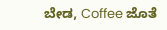ಬೇಡ, Coffee ಜೊತೆ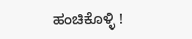ಹಂಚಿಕೊಳ್ಳಿ !